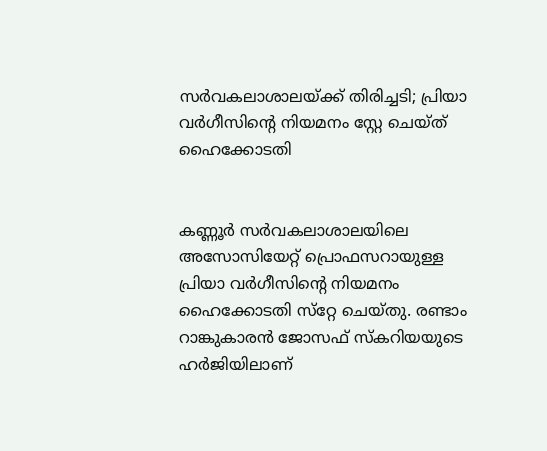സർ‍വകലാശാലയ്ക്ക് തിരിച്ചടി; പ്രിയാ വർ‍ഗീസിന്റെ നിയമനം സ്റ്റേ ചെയ്ത് ഹൈക്കോടതി


കണ്ണൂർ‍ സർ‍വകലാശാലയിലെ അസോസിയേറ്റ് പ്രൊഫസറായുള്ള പ്രിയാ വർ‍ഗീസിന്റെ നിയമനം ഹൈക്കോടതി സ്‌റ്റേ ചെയ്തു. രണ്ടാം റാങ്കുകാരൻ ജോസഫ് സ്‌കറിയയുടെ ഹർ‍ജിയിലാണ്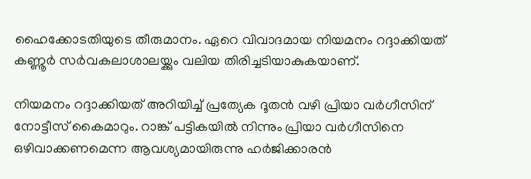ഹൈക്കോടതിയുടെ തീരുമാനം. ഏറെ വിവാദമായ നിയമനം റദ്ദാക്കിയത് കണ്ണൂർ‍ സർ‍വകലാശാലയ്ക്കും വലിയ തിരിച്ചടിയാകുകയാണ്.

നിയമനം റദ്ദാക്കിയത് അറിയിച്ച് പ്രത്യേക ദൂതൻ‍ വഴി പ്രിയാ വർ‍ഗീസിന് നോട്ടീസ് കൈമാറും. റാങ്ക് പട്ടികയിൽ‍ നിന്നും പ്രിയാ വർ‍ഗീസിനെ ഒഴിവാക്കണമെന്ന ആവശ്യമായിരുന്നു ഹർ‍ജിക്കാരൻ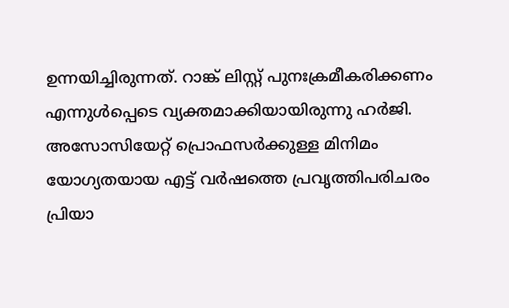ഉന്നയിച്ചിരുന്നത്. റാങ്ക് ലിസ്റ്റ് പുനഃക്രമീകരിക്കണം എന്നുൾ‍പ്പെടെ വ്യക്തമാക്കിയായിരുന്നു ഹർ‍ജി. അസോസിയേറ്റ് പ്രൊഫസർ‍ക്കുള്ള മിനിമം യോഗ്യതയായ എട്ട് വർ‍ഷത്തെ പ്രവൃത്തിപരിചരം പ്രിയാ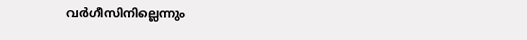വർ‍ഗീസിനില്ലെന്നും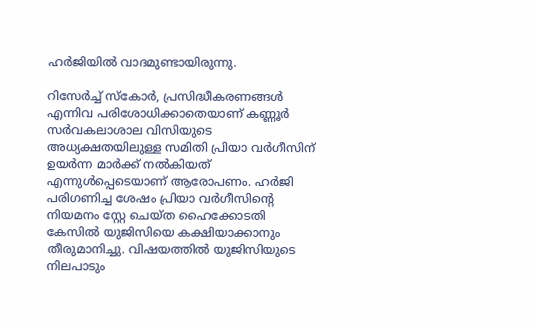ഹർ‍ജിയിൽ‍ വാദമുണ്ടായിരുന്നു.

റിസേർ‍ച്ച് സ്‌കോർ‍, പ്രസിദ്ധീകരണങ്ങൾ‍ എന്നിവ പരിശോധിക്കാതെയാണ് കണ്ണൂർ‍ സർ‍വകലാശാല വിസിയുടെ അധ്യക്ഷതയിലുള്ള സമിതി പ്രിയാ വർ‍ഗീസിന് ഉയർ‍ന്ന മാർ‍ക്ക് നൽ‍കിയത് എന്നുൾ‍പ്പെടെയാണ് ആരോപണം. ഹർ‍ജി പരിഗണിച്ച ശേഷം പ്രിയാ വർ‍ഗീസിന്റെ നിയമനം സ്റ്റേ ചെയ്ത ഹൈക്കോടതി കേസിൽ‍ യുജിസിയെ കക്ഷിയാക്കാനും തീരുമാനിച്ചു. വിഷയത്തിൽ‍ യുജിസിയുടെ നിലപാടും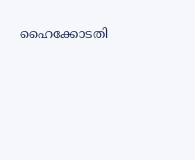ഹൈക്കോടതി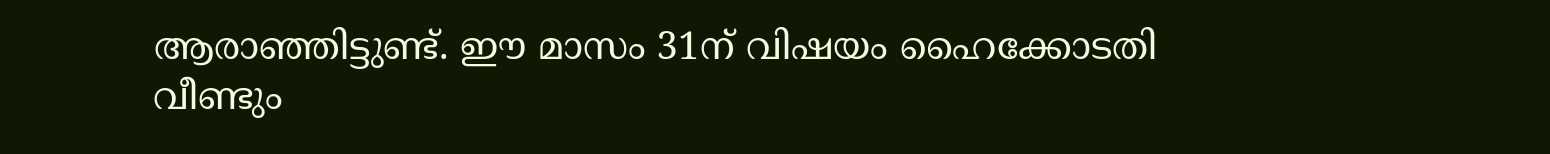ആരാഞ്ഞിട്ടുണ്ട്. ഈ മാസം 31ന് വിഷയം ഹൈക്കോടതി വീണ്ടും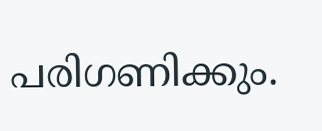പരിഗണിക്കും.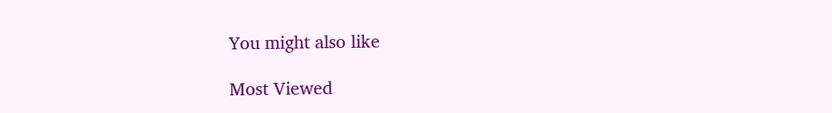You might also like

Most Viewed